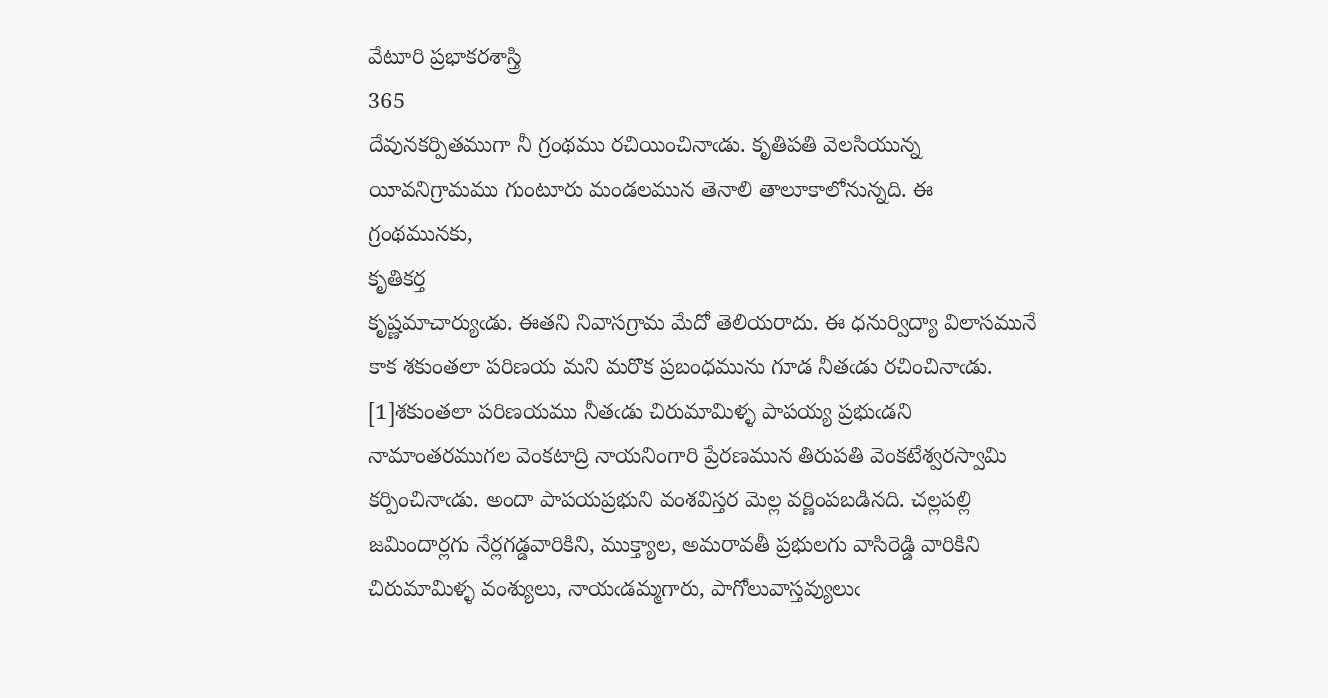వేటూరి ప్రభాకరశాస్త్రి
365
దేవునకర్పితముగా నీ గ్రంథము రచియించినాఁడు. కృతిపతి వెలసియున్న యీవనిగ్రామము గుంటూరు మండలమున తెనాలి తాలూకాలోనున్నది. ఈ గ్రంథమునకు,
కృతికర్త
కృష్ణమాచార్యుఁడు. ఈతని నివాసగ్రామ మేదో తెలియరాదు. ఈ ధనుర్విద్యా విలాసమునే కాక శకుంతలా పరిణయ మని మరొక ప్రబంధమును గూడ నీతఁడు రచించినాఁడు. [1]శకుంతలా పరిణయము నీతఁడు చిరుమామిళ్ళ పాపయ్య ప్రభుఁడని నామాంతరముగల వెంకటాద్రి నాయనింగారి ప్రేరణమున తిరుపతి వెంకటేశ్వరస్వామి కర్పించినాఁడు. అందా పాపయప్రభుని వంశవిస్తర మెల్ల వర్ణింపబడినది. చల్లపల్లి జమిందార్లగు నేర్లగడ్డవారికిని, ముక్త్యాల, అమరావతీ ప్రభులగు వాసిరెడ్డి వారికిని చిరుమామిళ్ళ వంశ్యులు, నాయఁడమ్మగారు, పాగోలువాస్తవ్యులుఁ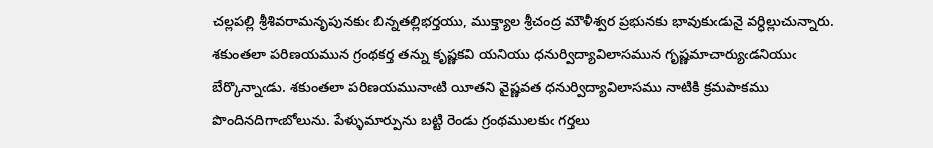చల్లపల్లి శ్రీశివరామనృపునకుఁ బిన్నతల్లిభర్తయు, ముక్త్యాల శ్రీచంద్ర మౌళీశ్వర ప్రభునకు భావుకుఁడునై వర్ధిల్లుచున్నారు. శకుంతలా పరిణయమున గ్రంథకర్త తన్ను కృష్ణకవి యనియు ధనుర్విద్యావిలాసమున గృష్ణమాచార్యుఁడనియుఁ బేర్కొన్నాఁడు. శకుంతలా పరిణయమునాఁటి యీతని వైష్ణవత ధనుర్విద్యావిలాసము నాటికి క్రమపాకము పొందినదిగాఁబోలును. పేళ్ళుమార్పును బట్టి రెండు గ్రంథములకుఁ గర్తలు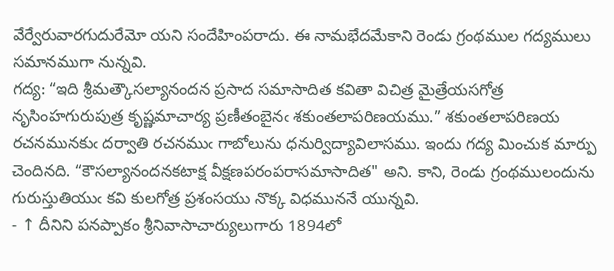వేర్వేరువారగుదురేమో యని సందేహింపరాదు. ఈ నామభేదమేకాని రెండు గ్రంథముల గద్యములు సమానముగా నున్నవి.
గద్య: “ఇది శ్రీమత్కౌసల్యానందన ప్రసాద సమాసాదిత కవితా విచిత్ర మైత్రేయసగోత్ర నృసింహగురుపుత్ర కృష్ణమాచార్య ప్రణీతంబైనఁ శకుంతలాపరిణయము.” శకుంతలాపరిణయ రచనమునకుఁ దర్వాతి రచనముఁ గాబోలును ధనుర్విద్యావిలాసము. ఇందు గద్య మించుక మార్పు చెందినది. “కౌసల్యానందనకటాక్ష వీక్షణపరంపరాసమాసాదిత" అని. కాని, రెండు గ్రంథములందును గురుస్తుతియుఁ కవి కులగోత్ర ప్రశంసయు నొక్క విధముననే యున్నవి.
- ↑ దీనిని పనప్పాకం శ్రీనివాసాచార్యులుగారు 1894లో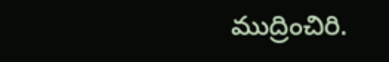ముద్రించిరి.